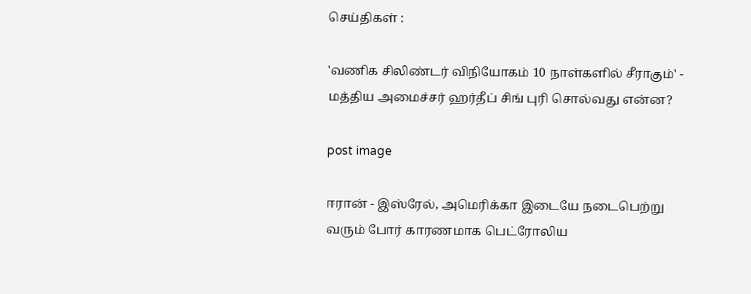செய்திகள் :

'வணிக சிலிண்டர் விநியோகம் 10 நாள்களில் சீராகும்' - மத்திய அமைச்சர் ஹர்தீப் சிங் புரி சொல்வது என்ன?

post image

ஈரான் - இஸ்ரேல், அமெரிக்கா இடையே நடைபெற்று வரும் போர் காரணமாக பெட்ரோலிய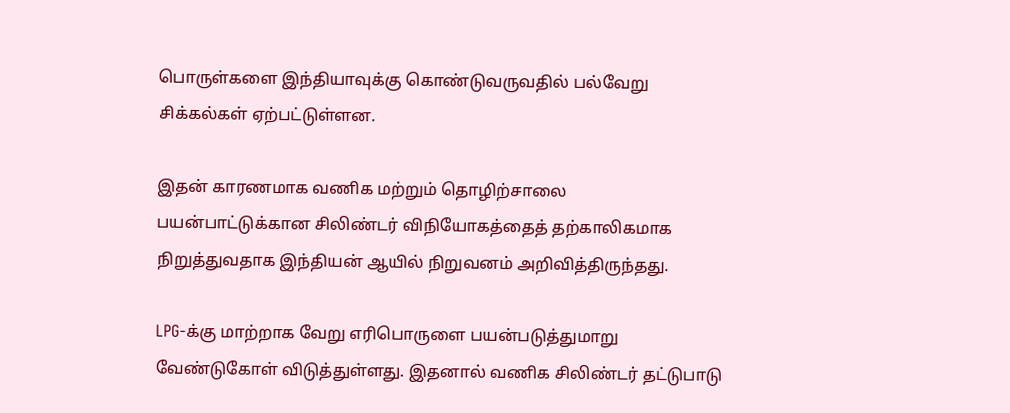பொருள்களை இந்தியாவுக்கு கொண்டுவருவதில் பல்வேறு சிக்கல்கள் ஏற்பட்டுள்ளன.

இதன் காரணமாக வணிக மற்றும் தொழிற்சாலை பயன்பாட்டுக்கான சிலிண்டர் விநியோகத்தைத் தற்காலிகமாக நிறுத்துவதாக இந்தியன் ஆயில் நிறுவனம் அறிவித்திருந்தது.

LPG-க்கு மாற்றாக வேறு எரிபொருளை பயன்படுத்துமாறு வேண்டுகோள் விடுத்துள்ளது. இதனால் வணிக சிலிண்டர் தட்டுபாடு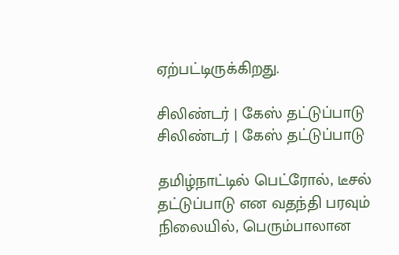ஏற்பட்டிருக்கிறது.

சிலிண்டர் | கேஸ் தட்டுப்பாடு
சிலிண்டர் | கேஸ் தட்டுப்பாடு

தமிழ்நாட்டில் பெட்ரோல், டீசல் தட்டுப்பாடு என வதந்தி பரவும் நிலையில், பெரும்பாலான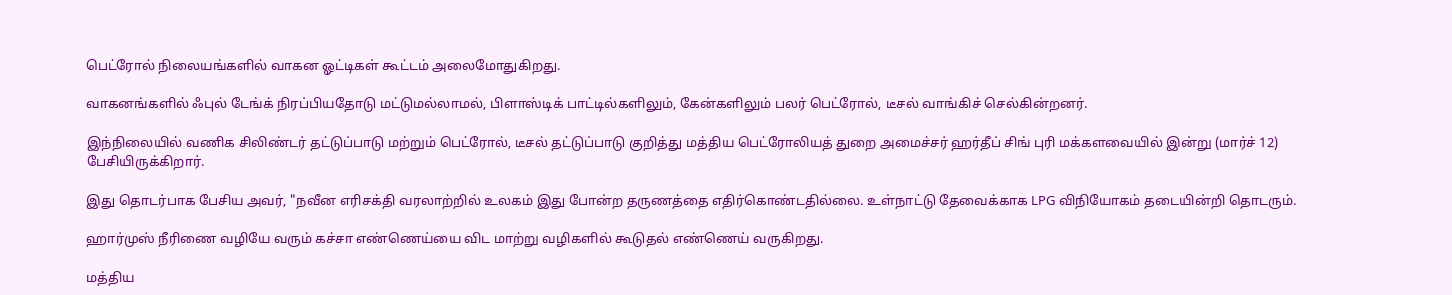பெட்ரோல் நிலையங்களில் வாகன ஓட்டிகள் கூட்டம் அலைமோதுகிறது.

வாகனங்களில் ஃபுல் டேங்க் நிரப்பியதோடு மட்டுமல்லாமல், பிளாஸ்டிக் பாட்டில்களிலும், கேன்களிலும் பலர் பெட்ரோல், டீசல் வாங்கிச் செல்கின்றனர்.

இந்நிலையில் வணிக சிலிண்டர் தட்டுப்பாடு மற்றும் பெட்ரோல், டீசல் தட்டுப்பாடு குறித்து மத்திய பெட்ரோலியத் துறை அமைச்சர் ஹர்தீப் சிங் புரி மக்களவையில் இன்று (மார்ச் 12) பேசியிருக்கிறார்.

இது தொடர்பாக பேசிய அவர், "நவீன எரிசக்தி வரலாற்றில் உலகம் இது போன்ற தருணத்தை எதிர்கொண்டதில்லை. உள்நாட்டு தேவைக்காக LPG விநியோகம் தடையின்றி தொடரும்.

ஹார்முஸ் நீரிணை வழியே வரும் கச்சா எண்ணெய்யை விட மாற்று வழிகளில் கூடுதல் எண்ணெய் வருகிறது.

மத்திய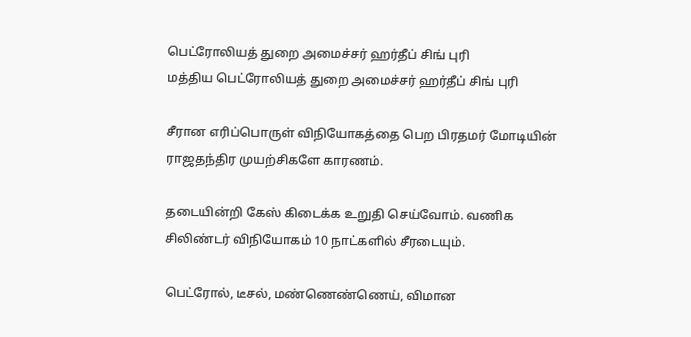பெட்ரோலியத் துறை அமைச்சர் ஹர்தீப் சிங் புரி
மத்திய பெட்ரோலியத் துறை அமைச்சர் ஹர்தீப் சிங் புரி

சீரான எரிப்பொருள் விநியோகத்தை பெற பிரதமர் மோடியின் ராஜதந்திர முயற்சிகளே காரணம்.

தடையின்றி கேஸ் கிடைக்க உறுதி செய்வோம். வணிக சிலிண்டர் விநியோகம் 10 நாட்களில் சீரடையும்.

பெட்ரோல், டீசல், மண்ணெண்ணெய், விமான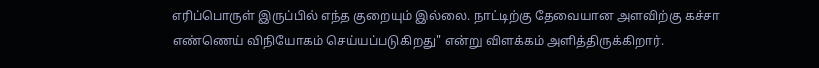எரிப்பொருள் இருப்பில் எந்த குறையும் இல்லை. நாட்டிற்கு தேவையான அளவிற்கு கச்சா எண்ணெய் விநியோகம் செய்யப்படுகிறது" என்று விளக்கம் அளித்திருக்கிறார்.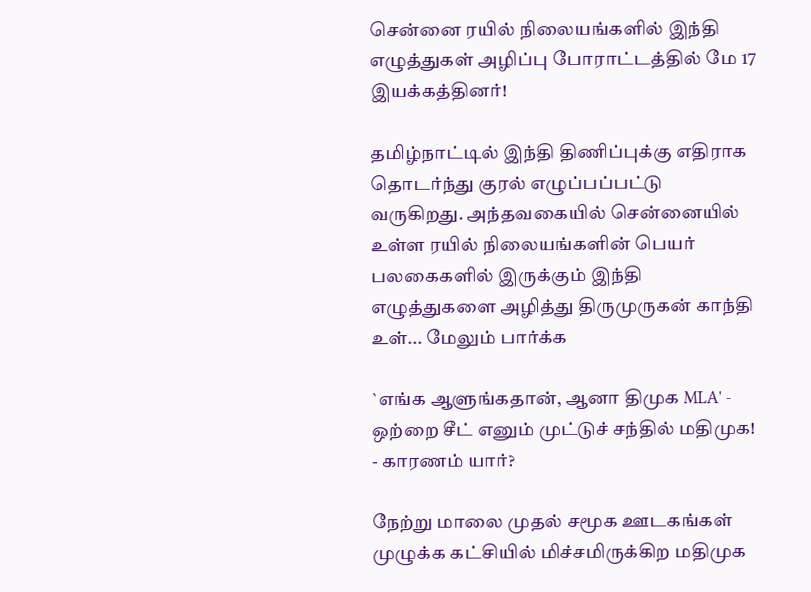சென்னை ரயில் நிலையங்களில் இந்தி எழுத்துகள் அழிப்பு போராட்டத்தில் மே 17 இயக்கத்தினர்!

தமிழ்நாட்டில் இந்தி திணிப்புக்கு எதிராக தொடர்ந்து குரல் எழுப்பப்பட்டு வருகிறது. அந்தவகையில் சென்னையில் உள்ள ரயில் நிலையங்களின் பெயர் பலகைகளில் இருக்கும் இந்தி எழுத்துகளை அழித்து திருமுருகன் காந்தி உள்... மேலும் பார்க்க

`எங்க ஆளுங்கதான், ஆனா திமுக MLA' - ஒற்றை சீட் எனும் முட்டுச் சந்தில் மதிமுக! - காரணம் யார்?

நேற்று மாலை முதல் சமூக ஊடகங்கள் முழுக்க கட்சியில் மிச்சமிருக்கிற மதிமுக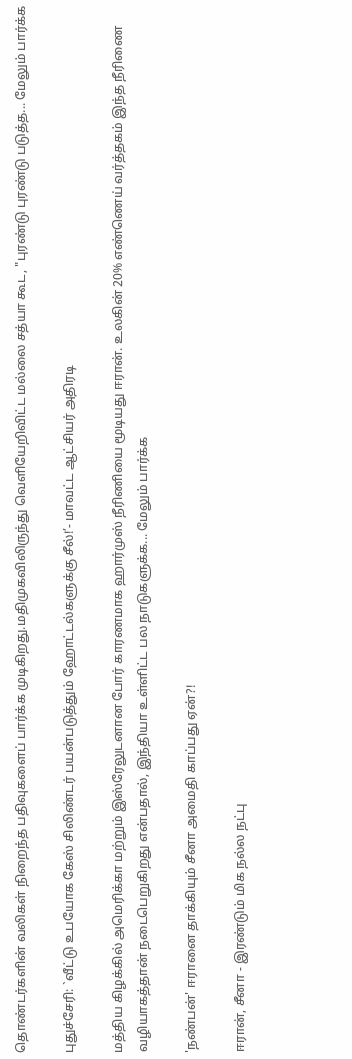தொண்டர்களின் வலிகள் நிறைந்த பதிவுகளைப் பார்க்க முடிகிறது.மதிமுகவிலிருந்து வெளியேறிவிட்ட மல்லை சத்யா கூட, "புரண்டு புரண்டு படுத்த... மேலும் பார்க்க

புதுச்சேரி: `வீட்டு உபயோக கேஸ் சிலிண்டர் பயன்படுத்தும் ஹோட்டல்களுக்கு சீல்!’- மாவட்ட ஆட்சியர் அதிரடி

மத்திய கிழக்கில் அமெரிக்கா மற்றும் இஸ்ரேலுடனான போர் காரணமாக ஹார்முஸ் நீரிணியை மூடியது ஈரான். உலகின் 20% எண்ணெய் வர்த்தகம் இந்த நீரிணை வழியாகத்தான் நடைபெறுகிறது என்பதால், இந்தியா உள்ளிட்ட பல நாடுகளுக்க... மேலும் பார்க்க

'நண்பன்' ஈரானை தாக்கியும் சீனா அமைதி காப்பது ஏன்?!

ஈரான், சீனா - இரண்டும் மிக நல்ல நட்பு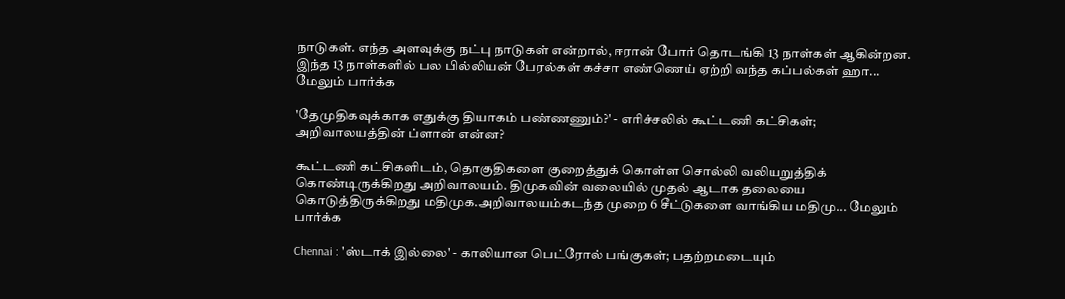நாடுகள். எந்த அளவுக்கு நட்பு நாடுகள் என்றால், ஈரான் போர் தொடங்கி 13 நாள்கள் ஆகின்றன. இந்த 13 நாள்களில் பல பில்லியன் பேரல்கள் கச்சா எண்ணெய் ஏற்றி வந்த கப்பல்கள் ஹா... மேலும் பார்க்க

'தேமுதிகவுக்காக எதுக்கு தியாகம் பண்ணணும்?' - எரிச்சலில் கூட்டணி கட்சிகள்; அறிவாலயத்தின் ப்ளான் என்ன?

கூட்டணி கட்சிகளிடம், தொகுதிகளை குறைத்துக் கொள்ள சொல்லி வலியறுத்திக் கொண்டிருக்கிறது அறிவாலயம். திமுகவின் வலையில் முதல் ஆடாக தலையை கொடுத்திருக்கிறது மதிமுக.அறிவாலயம்கடந்த முறை 6 சீட்டுகளை வாங்கிய மதிமு... மேலும் பார்க்க

Chennai : 'ஸ்டாக் இல்லை' - காலியான பெட்ரோல் பங்குகள்; பதற்றமடையும்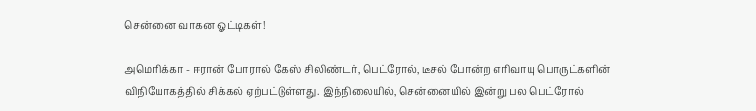சென்னை வாகன ஓட்டிகள்!

அமெரிக்கா - ஈரான் போரால் கேஸ் சிலிண்டர், பெட்ரோல், டீசல் போன்ற எரிவாயு பொருட்களின் விநியோகத்தில் சிக்கல் ஏற்பட்டுள்ளது. இந்நிலையில், சென்னையில் இன்று பல பெட்ரோல்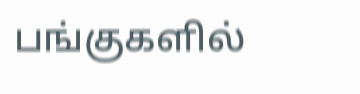பங்குகளில்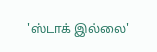'ஸ்டாக் இல்லை'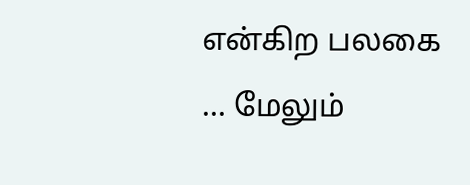என்கிற பலகை ... மேலும்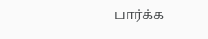பார்க்க